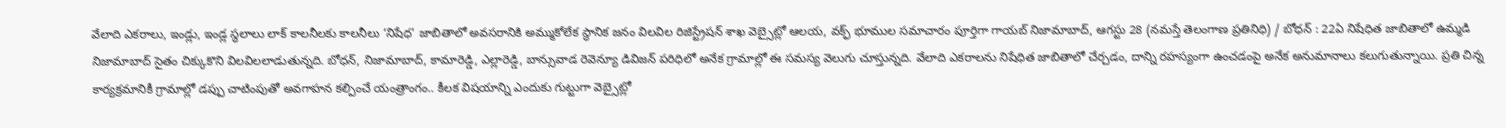వేలాది ఎకరాలు, ఇండ్లు, ఇండ్ల స్థలాలు లాక్ కాలనీలకు కాలనీలు ‘నిషేధ’ జాబితాలో అవసరానికి అమ్ముకోలేక స్థానిక జనం విలవిల రిజిస్ట్రేషన్ శాఖ వెబ్సైట్లో ఆలయ, వక్ఫ్ భూముల సమాచారం పూర్తిగా గాయబ్ నిజామాబాద్, ఆగస్టు 28 (నమస్తే తెలంగాణ ప్రతినిధి) / బోధన్ : 22ఏ నిషేధిత జాబితాలో ఉమ్మడి నిజామాబాద్ సైతం చిక్కుకొని విలవిలలాడుతున్నది. బోధన్, నిజామాబాద్, కామారెడ్డి, ఎల్లారెడ్డి, బాన్సువాడ రెవెన్యూ డివిజన్ పరిధిలో అనేక గ్రామాల్లో ఈ సమస్య వెలుగు చూస్తున్నది. వేలాది ఎకరాలను నిషేధిత జాబితాలో చేర్చడం, దాన్ని రహస్యంగా ఉంచడంపై అనేక అనుమానాలు కలుగుతున్నాయి. ప్రతి చిన్న కార్యక్రమానికీ గ్రామాల్లో డప్పు చాటింపుతో అవగాహన కల్పించే యంత్రాంగం.. కీలక విషయాన్ని ఎందుకు గుట్టుగా వెబ్సైట్లో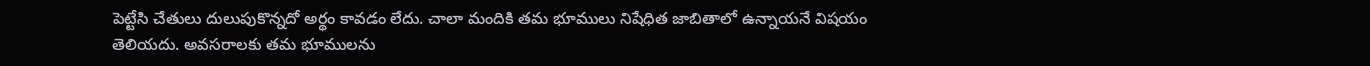పెట్టేసి చేతులు దులుపుకొన్నదో అర్థం కావడం లేదు. చాలా మందికి తమ భూములు నిషేధిత జాబితాలో ఉన్నాయనే విషయం తెలియదు. అవసరాలకు తమ భూములను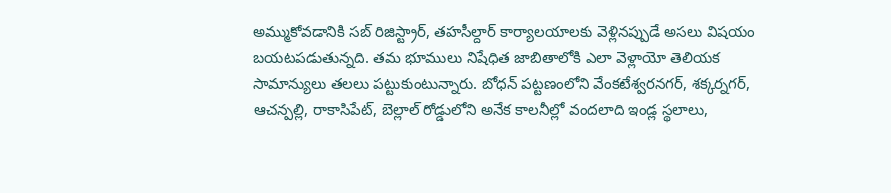అమ్ముకోవడానికి సబ్ రిజిస్ట్రార్, తహసీల్దార్ కార్యాలయాలకు వెళ్లినప్పుడే అసలు విషయం బయటపడుతున్నది. తమ భూములు నిషేధిత జాబితాలోకి ఎలా వెళ్లాయో తెలియక సామాన్యులు తలలు పట్టుకుంటున్నారు. బోధన్ పట్టణంలోని వేంకటేశ్వరనగర్, శక్కర్నగర్, ఆచన్పల్లి, రాకాసిపేట్, బెల్లాల్ రోడ్డులోని అనేక కాలనీల్లో వందలాది ఇండ్ల స్థలాలు,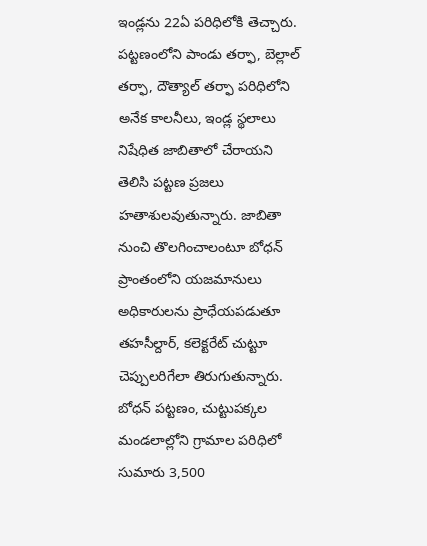ఇండ్లను 22ఏ పరిధిలోకి తెచ్చారు. పట్టణంలోని పాండు తర్ఫా, బెల్లాల్ తర్ఫా, దౌత్యాల్ తర్ఫా పరిధిలోని అనేక కాలనీలు, ఇండ్ల స్థలాలు నిషేధిత జాబితాలో చేరాయని తెలిసి పట్టణ ప్రజలు హతాశులవుతున్నారు. జాబితా నుంచి తొలగించాలంటూ బోధన్ ప్రాంతంలోని యజమానులు అధికారులను ప్రాధేయపడుతూ తహసీల్దార్, కలెక్టరేట్ చుట్టూ చెప్పులరిగేలా తిరుగుతున్నారు. బోధన్ పట్టణం, చుట్టుపక్కల మండలాల్లోని గ్రామాల పరిధిలో సుమారు 3,500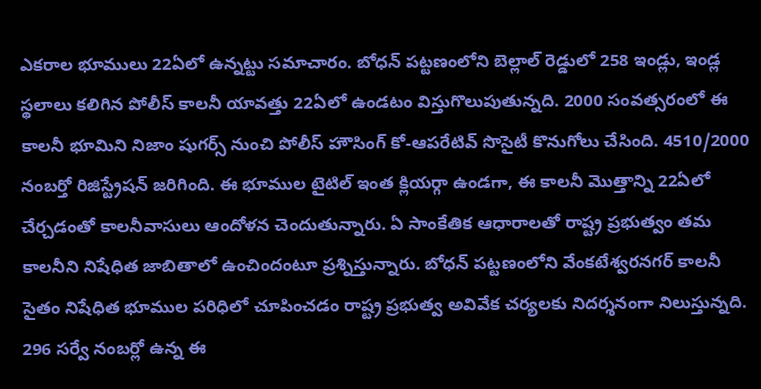ఎకరాల భూములు 22ఏలో ఉన్నట్టు సమాచారం. బోధన్ పట్టణంలోని బెల్లాల్ రెడ్డులో 258 ఇండ్లు, ఇండ్ల స్థలాలు కలిగిన పోలీస్ కాలనీ యావత్తు 22ఏలో ఉండటం విస్తుగొలుపుతున్నది. 2000 సంవత్సరంలో ఈ కాలనీ భూమిని నిజాం షుగర్స్ నుంచి పోలీస్ హౌసింగ్ కో-ఆపరేటివ్ సొసైటీ కొనుగోలు చేసింది. 4510/2000 నంబర్తో రిజిస్ట్రేషన్ జరిగింది. ఈ భూముల టైటిల్ ఇంత క్లియర్గా ఉండగా, ఈ కాలనీ మొత్తాన్ని 22ఏలో చేర్చడంతో కాలనీవాసులు ఆందోళన చెందుతున్నారు. ఏ సాంకేతిక ఆధారాలతో రాష్ట్ర ప్రభుత్వం తమ కాలనీని నిషేధిత జాబితాలో ఉంచిందంటూ ప్రశ్నిస్తున్నారు. బోధన్ పట్టణంలోని వేంకటేశ్వరనగర్ కాలనీ సైతం నిషేధిత భూముల పరిధిలో చూపించడం రాష్ట్ర ప్రభుత్వ అవివేక చర్యలకు నిదర్శనంగా నిలుస్తున్నది. 296 సర్వే నంబర్లో ఉన్న ఈ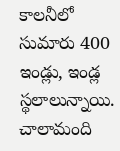కాలనీలో సుమారు 400 ఇండ్లు, ఇండ్ల స్థలాలున్నాయి. చాలామంది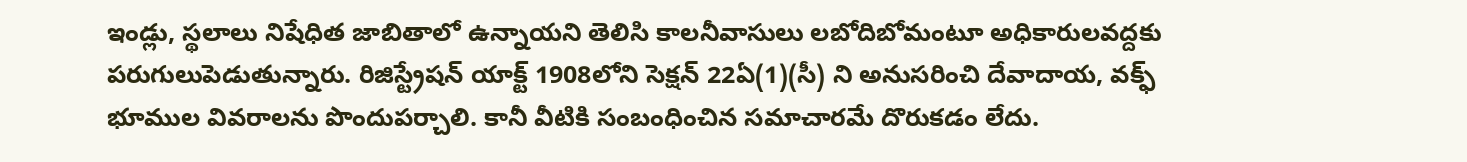ఇండ్లు, స్థలాలు నిషేధిత జాబితాలో ఉన్నాయని తెలిసి కాలనీవాసులు లబోదిబోమంటూ అధికారులవద్దకు పరుగులుపెడుతున్నారు. రిజిస్ట్రేషన్ యాక్ట్ 1908లోని సెక్షన్ 22ఏ(1)(సీ) ని అనుసరించి దేవాదాయ, వక్ఫ్ భూముల వివరాలను పొందుపర్చాలి. కానీ వీటికి సంబంధించిన సమాచారమే దొరుకడం లేదు.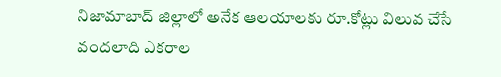నిజామాబాద్ జిల్లాలో అనేక ఆలయాలకు రూ.కోట్లు విలువ చేసే వందలాది ఎకరాల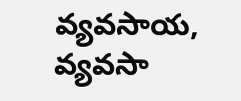వ్యవసాయ, వ్యవసా